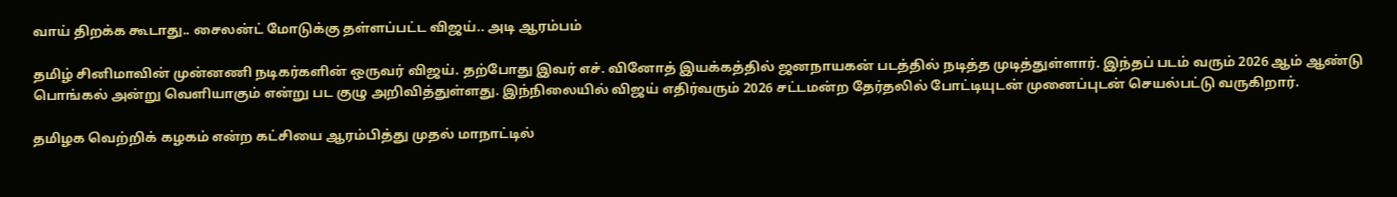வாய் திறக்க கூடாது.. சைலன்ட் மோடுக்கு தள்ளப்பட்ட விஜய்.. அடி ஆரம்பம்

தமிழ் சினிமாவின் முன்னணி நடிகர்களின் ஒருவர் விஜய். தற்போது இவர் எச். வினோத் இயக்கத்தில் ஜனநாயகன் படத்தில் நடித்த முடித்துள்ளார். இந்தப் படம் வரும் 2026 ஆம் ஆண்டு பொங்கல் அன்று வெளியாகும் என்று பட குழு அறிவித்துள்ளது. இந்நிலையில் விஜய் எதிர்வரும் 2026 சட்டமன்ற தேர்தலில் போட்டியுடன் முனைப்புடன் செயல்பட்டு வருகிறார்.

தமிழக வெற்றிக் கழகம் என்ற கட்சியை ஆரம்பித்து முதல் மாநாட்டில்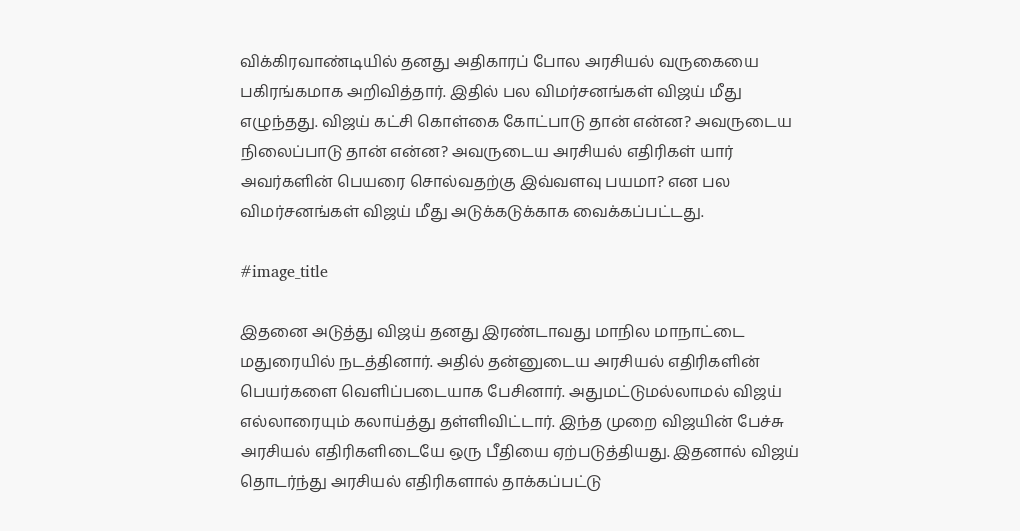விக்கிரவாண்டியில் தனது அதிகாரப் போல அரசியல் வருகையை பகிரங்கமாக அறிவித்தார். இதில் பல விமர்சனங்கள் விஜய் மீது எழுந்தது. விஜய் கட்சி கொள்கை கோட்பாடு தான் என்ன? அவருடைய நிலைப்பாடு தான் என்ன? அவருடைய அரசியல் எதிரிகள் யார் அவர்களின் பெயரை சொல்வதற்கு இவ்வளவு பயமா? என பல விமர்சனங்கள் விஜய் மீது அடுக்கடுக்காக வைக்கப்பட்டது.

#image_title

இதனை அடுத்து விஜய் தனது இரண்டாவது மாநில மாநாட்டை மதுரையில் நடத்தினார். அதில் தன்னுடைய அரசியல் எதிரிகளின் பெயர்களை வெளிப்படையாக பேசினார். அதுமட்டுமல்லாமல் விஜய் எல்லாரையும் கலாய்த்து தள்ளிவிட்டார். இந்த முறை விஜயின் பேச்சு அரசியல் எதிரிகளிடையே ஒரு பீதியை ஏற்படுத்தியது. இதனால் விஜய் தொடர்ந்து அரசியல் எதிரிகளால் தாக்கப்பட்டு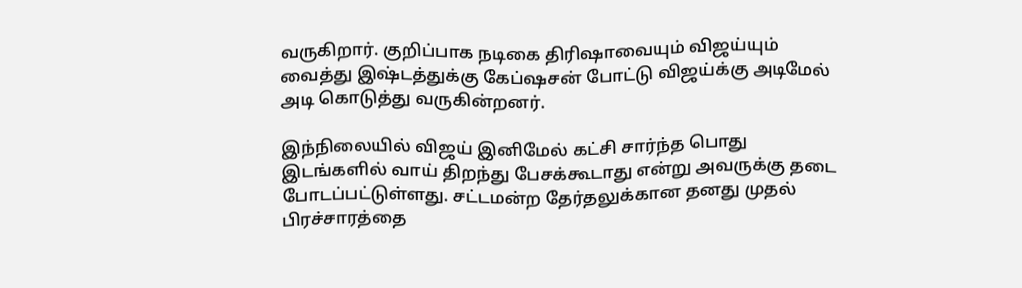வருகிறார். குறிப்பாக நடிகை திரிஷாவையும் விஜய்யும் வைத்து இஷ்டத்துக்கு கேப்ஷசன் போட்டு விஜய்க்கு அடிமேல் அடி கொடுத்து வருகின்றனர்.

இந்நிலையில் விஜய் இனிமேல் கட்சி சார்ந்த பொது இடங்களில் வாய் திறந்து பேசக்கூடாது என்று அவருக்கு தடை போடப்பட்டுள்ளது. சட்டமன்ற தேர்தலுக்கான தனது முதல் பிரச்சாரத்தை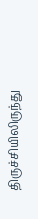திருச்சியிலிருந்து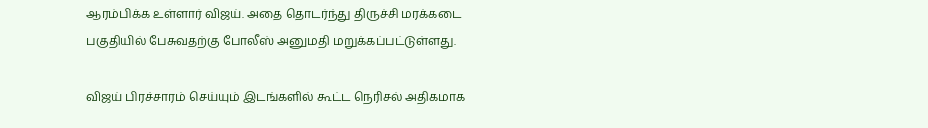ஆரம்பிக்க உள்ளார் விஜய். அதை தொடர்ந்து திருச்சி மரக்கடை பகுதியில் பேசுவதற்கு போலீஸ் அனுமதி மறுக்கப்பட்டுள்ளது.

விஜய் பிரச்சாரம் செய்யும் இடங்களில் கூட்ட நெரிசல் அதிகமாக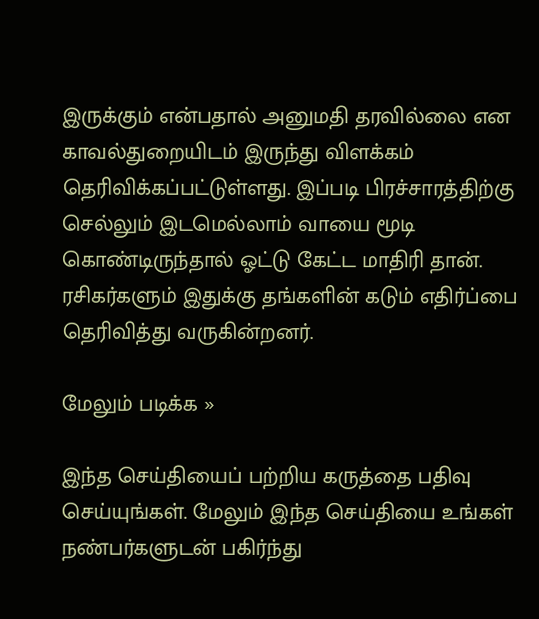இருக்கும் என்பதால் அனுமதி தரவில்லை என காவல்துறையிடம் இருந்து விளக்கம் தெரிவிக்கப்பட்டுள்ளது. இப்படி பிரச்சாரத்திற்கு செல்லும் இடமெல்லாம் வாயை மூடி கொண்டிருந்தால் ஓட்டு கேட்ட மாதிரி தான். ரசிகர்களும் இதுக்கு தங்களின் கடும் எதிர்ப்பை தெரிவித்து வருகின்றனர்.

மேலும் படிக்க »

இந்த செய்தியைப் பற்றிய கருத்தை பதிவு செய்யுங்கள். மேலும் இந்த செய்தியை உங்கள் நண்பர்களுடன் பகிர்ந்து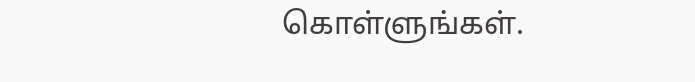கொள்ளுங்கள்.